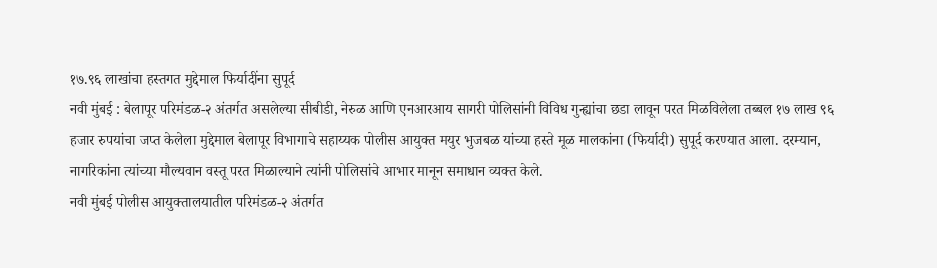१७.९६ लाखांचा हस्तगत मुद्देमाल फिर्यादींना सुपूर्द
नवी मुंबई : बेलापूर परिमंडळ-२ अंतर्गत असलेल्या सीबीडी, नेरुळ आणि एनआरआय सागरी पोलिसांनी विविध गुन्ह्यांचा छडा लावून परत मिळविलेला तब्बल १७ लाख ९६ हजार रुपयांचा जप्त केलेला मुद्देमाल बेलापूर विभागाचे सहाय्यक पोलीस आयुक्त मयुर भुजबळ यांच्या हस्ते मूळ मालकांना (फिर्यादी) सुपूर्द करण्यात आला. दरम्यान, नागरिकांना त्यांच्या मौल्यवान वस्तू परत मिळाल्याने त्यांनी पोलिसांचे आभार मानून समाधान व्यक्त केले.
नवी मुंबई पोलीस आयुक्तालयातील परिमंडळ-२ अंतर्गत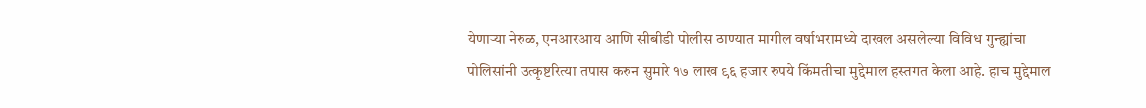येणाऱ्या नेरुळ, एनआरआय आणि सीबीडी पोलीस ठाण्यात मागील वर्षाभरामध्ये दाखल असलेल्या विविध गुन्ह्यांचा पोलिसांनी उत्कृष्टरित्या तपास करुन सुमारे १७ लाख ९६ हजार रुपये किंमतीचा मुद्देमाल हस्तगत केला आहे. हाच मुद्देमाल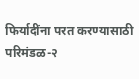फिर्यादींना परत करण्यासाठी परिमंडळ-२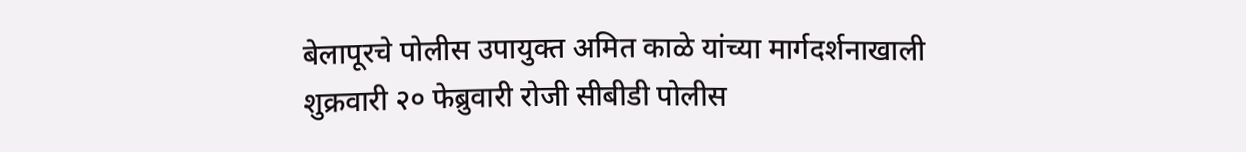बेलापूरचे पोलीस उपायुक्त अमित काळे यांच्या मार्गदर्शनाखाली शुक्रवारी २० फेब्रुवारी रोजी सीबीडी पोलीस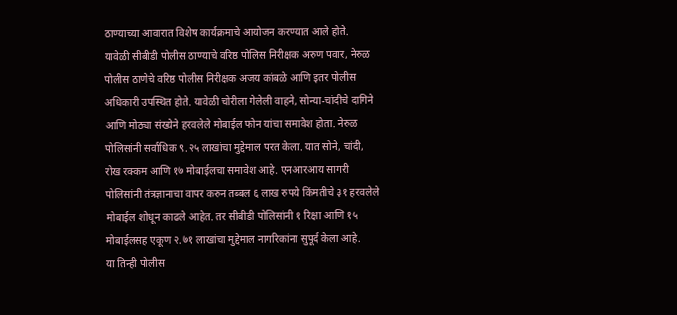ठाण्याच्या आवारात विशेष कार्यक्रमाचे आयोजन करण्यात आले होते.
यावेळी सीबीडी पोलीस ठाण्याचे वरिष्ठ पोलिस निरीक्षक अरुण पवार, नेरुळ पोलीस ठाणेचे वरिष्ठ पोलीस निरीक्षक अजय कांबळे आणि इतर पोलीस अधिकारी उपस्थित होते. यावेळी चोरीला गेलेली वाहने, सोन्या-चांदीचे दागिने आणि मोठ्या संख्येने हरवलेले मोबाईल फोन यांचा समावेश होता. नेरुळ पोलिसांनी सर्वाधिक ९.२५ लाखांचा मुद्देमाल परत केला. यात सोने, चांदी, रोख रक्कम आणि १७ मोबाईलचा समावेश आहे. एनआरआय सागरी पोलिसांनी तंत्रज्ञानाचा वापर करुन तब्बल ६ लाख रुपये किंमतीचे ३१ हरवलेले मोबाईल शोधून काढले आहेत. तर सीबीडी पोलिसांनी १ रिक्षा आणि १५ मोबाईलसह एकूण २.७१ लाखांचा मुद्देमाल नागरिकांना सुपूर्द केला आहे.
या तिन्ही पोलीस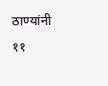ठाण्यांनी ११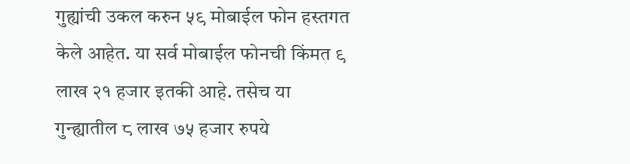गुह्यांची उकल करुन ५९ मोबाईल फोन हस्तगत केले आहेत. या सर्व मोबाईल फोनची किंमत ९ लाख २१ हजार इतकी आहे. तसेच या गुन्ह्यातील ८ लाख ७५ हजार रुपये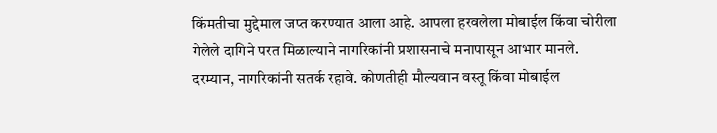किंमतीचा मुद्देमाल जप्त करण्यात आला आहे. आपला हरवलेला मोबाईल किंवा चोरीला गेलेले दागिने परत मिळाल्याने नागरिकांनी प्रशासनाचे मनापासून आभार मानले. दरम्यान, नागरिकांनी सतर्क रहावे. कोणतीही मौल्यवान वस्तू किंवा मोबाईल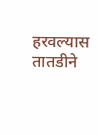हरवल्यास तातडीने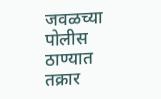जवळच्या पोलीस ठाण्यात तक्रार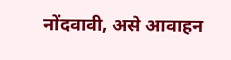नोंदवावी, असे आवाहन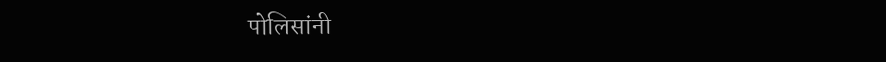पोलिसांनी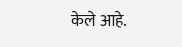केले आहे.